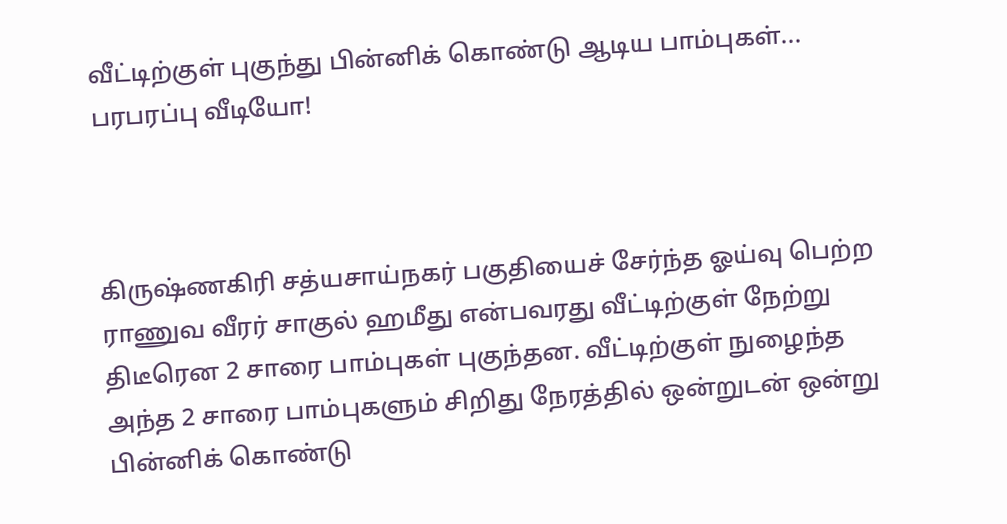வீட்டிற்குள் புகுந்து பின்னிக் கொண்டு ஆடிய பாம்புகள்... பரபரப்பு வீடியோ!



கிருஷ்ணகிரி சத்யசாய்நகர் பகுதியைச் சேர்ந்த ஓய்வு பெற்ற ராணுவ வீரர் சாகுல் ஹமீது என்பவரது வீட்டிற்குள் நேற்று திடீரென 2 சாரை பாம்புகள் புகுந்தன. வீட்டிற்குள் நுழைந்த அந்த 2 சாரை பாம்புகளும் சிறிது நேரத்தில் ஒன்றுடன் ஒன்று பின்னிக் கொண்டு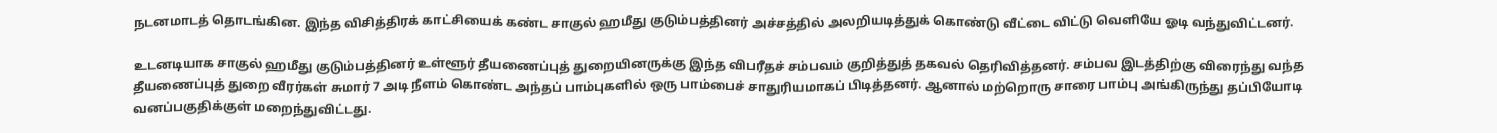நடனமாடத் தொடங்கின. இந்த விசித்திரக் காட்சியைக் கண்ட சாகுல் ஹமீது குடும்பத்தினர் அச்சத்தில் அலறியடித்துக் கொண்டு வீட்டை விட்டு வெளியே ஓடி வந்துவிட்டனர்.

உடனடியாக சாகுல் ஹமீது குடும்பத்தினர் உள்ளூர் தீயணைப்புத் துறையினருக்கு இந்த விபரீதச் சம்பவம் குறித்துத் தகவல் தெரிவித்தனர். சம்பவ இடத்திற்கு விரைந்து வந்த தீயணைப்புத் துறை வீரர்கள் சுமார் 7 அடி நீளம் கொண்ட அந்தப் பாம்புகளில் ஒரு பாம்பைச் சாதுரியமாகப் பிடித்தனர். ஆனால் மற்றொரு சாரை பாம்பு அங்கிருந்து தப்பியோடி வனப்பகுதிக்குள் மறைந்துவிட்டது.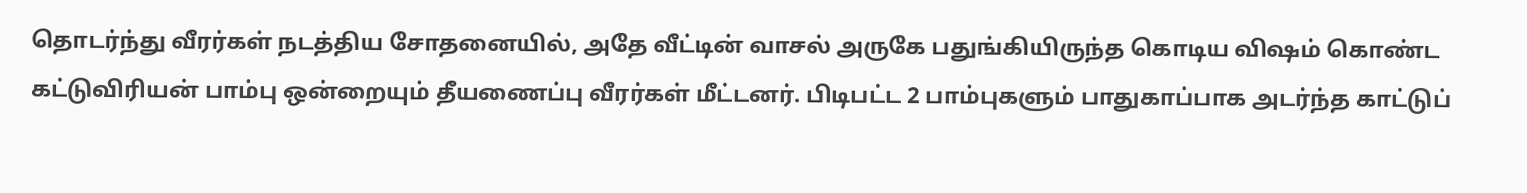தொடர்ந்து வீரர்கள் நடத்திய சோதனையில், அதே வீட்டின் வாசல் அருகே பதுங்கியிருந்த கொடிய விஷம் கொண்ட கட்டுவிரியன் பாம்பு ஒன்றையும் தீயணைப்பு வீரர்கள் மீட்டனர். பிடிபட்ட 2 பாம்புகளும் பாதுகாப்பாக அடர்ந்த காட்டுப்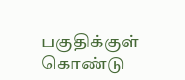பகுதிக்குள் கொண்டு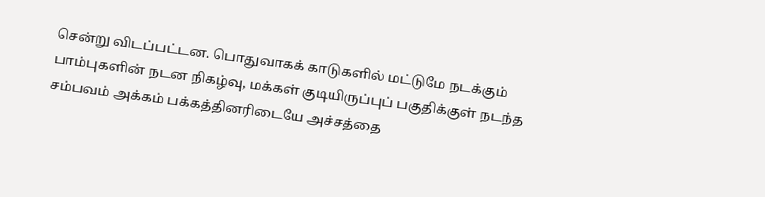சென்று விடப்பட்டன. பொதுவாகக் காடுகளில் மட்டுமே நடக்கும் பாம்புகளின் நடன நிகழ்வு, மக்கள் குடியிருப்புப் பகுதிக்குள் நடந்த சம்பவம் அக்கம் பக்கத்தினரிடையே அச்சத்தை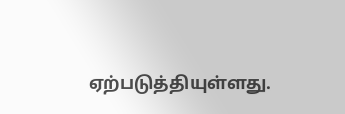ஏற்படுத்தியுள்ளது.